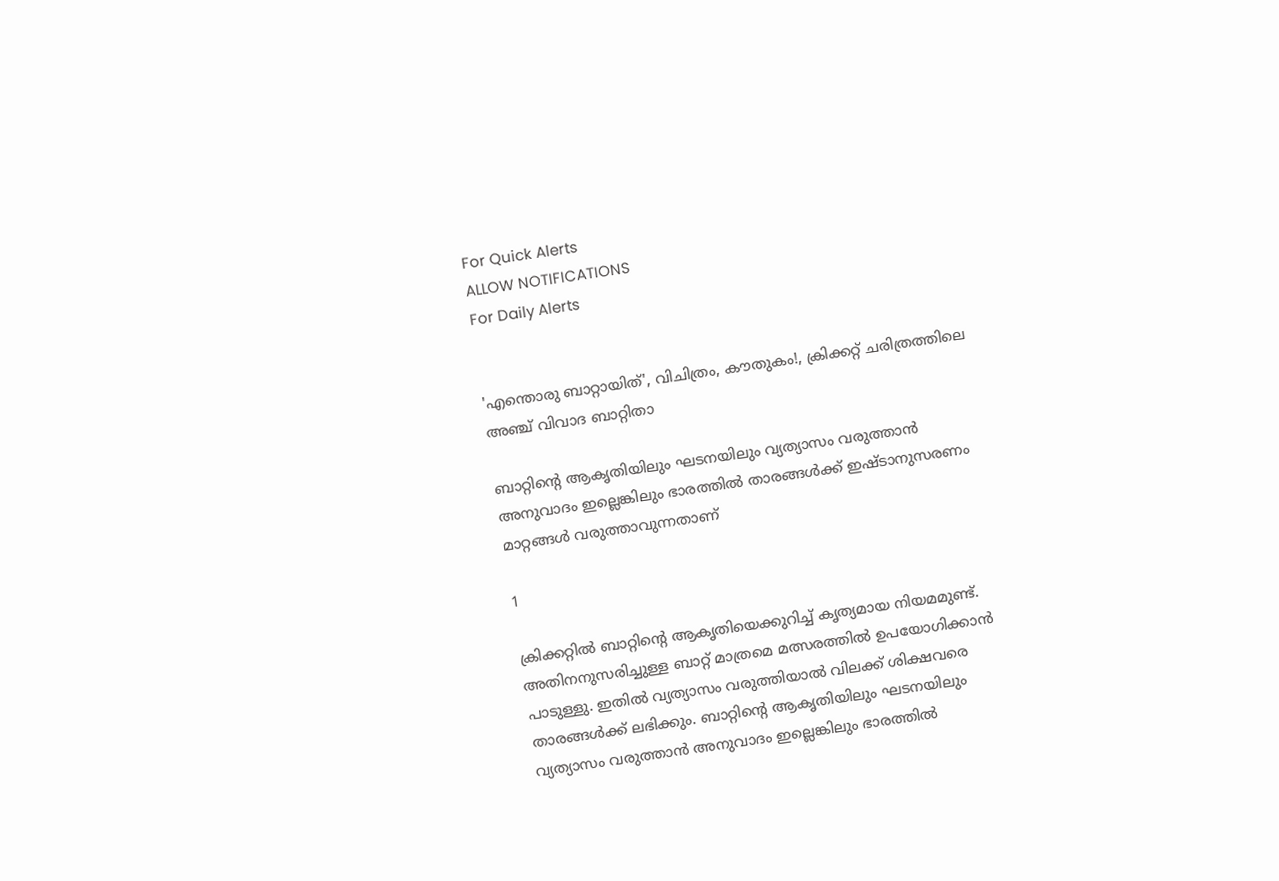For Quick Alerts
ALLOW NOTIFICATIONS
For Daily Alerts


'എന്തൊരു ബാറ്റായിത്', വിചിത്രം, കൗതുകം!, ക്രിക്കറ്റ് ചരിത്രത്തിലെ അഞ്ച് വിവാദ ബാറ്റിതാ

ബാറ്റിന്റെ ആകൃതിയിലും ഘടനയിലും വ്യത്യാസം വരുത്താന്‍ അനുവാദം ഇല്ലെങ്കിലും ഭാരത്തില്‍ താരങ്ങള്‍ക്ക് ഇഷ്ടാനുസരണം മാറ്റങ്ങള്‍ വരുത്താവുന്നതാണ്

1

ക്രിക്കറ്റില്‍ ബാറ്റിന്റെ ആകൃതിയെക്കുറിച്ച് കൃത്യമായ നിയമമുണ്ട്. അതിനനുസരിച്ചുള്ള ബാറ്റ് മാത്രമെ മത്സരത്തില്‍ ഉപയോഗിക്കാന്‍ പാടുള്ളു. ഇതില്‍ വ്യത്യാസം വരുത്തിയാല്‍ വിലക്ക് ശിക്ഷവരെ താരങ്ങള്‍ക്ക് ലഭിക്കും. ബാറ്റിന്റെ ആകൃതിയിലും ഘടനയിലും വ്യത്യാസം വരുത്താന്‍ അനുവാദം ഇല്ലെങ്കിലും ഭാരത്തില്‍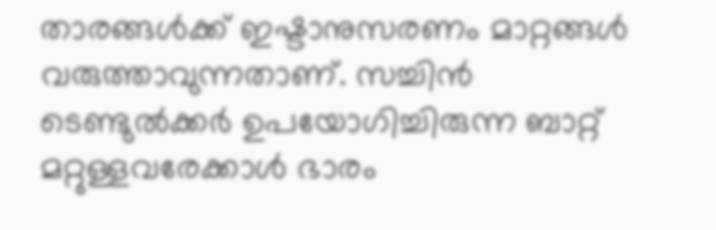താരങ്ങള്‍ക്ക് ഇഷ്ടാനുസരണം മാറ്റങ്ങള്‍ വരുത്താവുന്നതാണ്. സച്ചിന്‍ ടെണ്ടുല്‍ക്കര്‍ ഉപയോഗിച്ചിരുന്ന ബാറ്റ് മറ്റുള്ളവരേക്കാള്‍ ഭാരം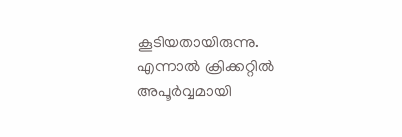കൂടിയതായിരുന്നു. എന്നാല്‍ ക്രിക്കറ്റില്‍ അപൂര്‍വ്വമായി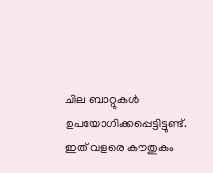ചില ബാറ്റുകള്‍ ഉപയോഗിക്കപ്പെട്ടിട്ടുണ്ട്. ഇത് വളരെ കൗതുകം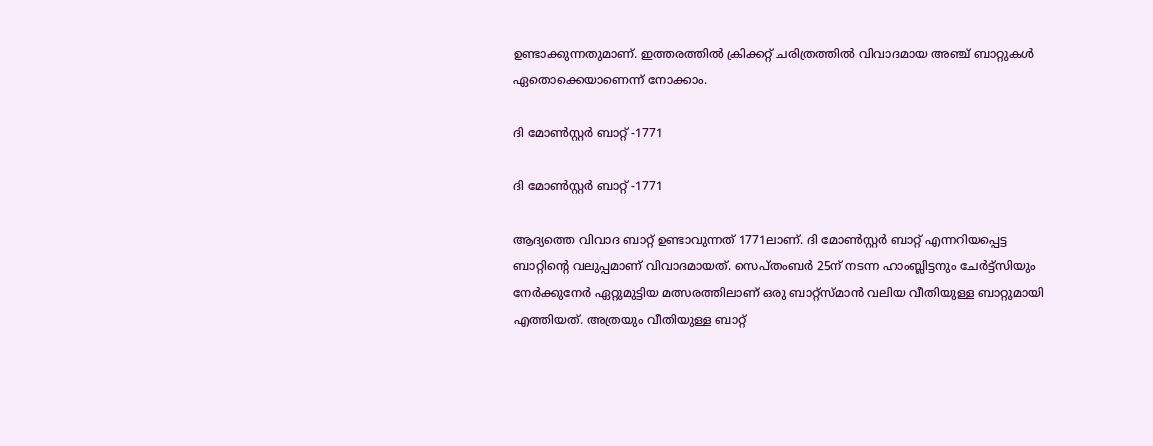ഉണ്ടാക്കുന്നതുമാണ്. ഇത്തരത്തില്‍ ക്രിക്കറ്റ് ചരിത്രത്തില്‍ വിവാദമായ അഞ്ച് ബാറ്റുകള്‍ ഏതൊക്കെയാണെന്ന് നോക്കാം.

ദി മോണ്‍സ്റ്റര്‍ ബാറ്റ് -1771

ദി മോണ്‍സ്റ്റര്‍ ബാറ്റ് -1771

ആദ്യത്തെ വിവാദ ബാറ്റ് ഉണ്ടാവുന്നത് 1771ലാണ്. ദി മോണ്‍സ്റ്റര്‍ ബാറ്റ് എന്നറിയപ്പെട്ട ബാറ്റിന്റെ വലുപ്പമാണ് വിവാദമായത്. സെപ്തംബര്‍ 25ന് നടന്ന ഹാംബ്ലിട്ടനും ചേര്‍ട്ട്‌സിയും നേര്‍ക്കുനേര്‍ ഏറ്റുമുട്ടിയ മത്സരത്തിലാണ് ഒരു ബാറ്റ്‌സ്മാന്‍ വലിയ വീതിയുള്ള ബാറ്റുമായി എത്തിയത്. അത്രയും വീതിയുള്ള ബാറ്റ്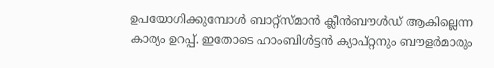ഉപയോഗിക്കുമ്പോള്‍ ബാറ്റ്‌സ്മാന്‍ ക്ലീന്‍ബൗള്‍ഡ് ആകില്ലെന്ന കാര്യം ഉറപ്പ്. ഇതോടെ ഹാംബിള്‍ട്ടന്‍ ക്യാപ്റ്റനും ബൗളര്‍മാരും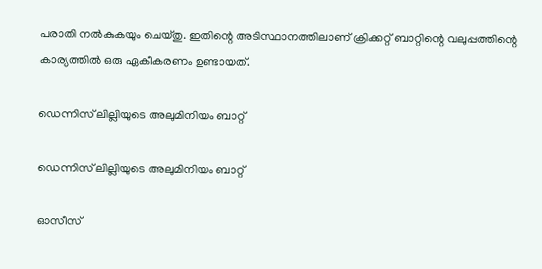പരാതി നല്‍കുകയും ചെയ്തു. ഇതിന്റെ അടിസ്ഥാനത്തിലാണ് ക്രിക്കറ്റ് ബാറ്റിന്റെ വലുപ്പത്തിന്റെ കാര്യത്തില്‍ ഒരു ഏകീകരണം ഉണ്ടായത്.

ഡെന്നിസ് ലില്ലിയുടെ അലുമിനിയം ബാറ്റ്

ഡെന്നിസ് ലില്ലിയുടെ അലുമിനിയം ബാറ്റ്

ഓസീസ്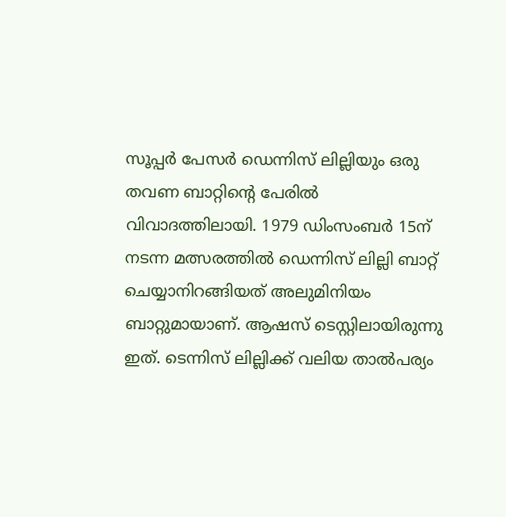സൂപ്പര്‍ പേസര്‍ ഡെന്നിസ് ലില്ലിയും ഒരു തവണ ബാറ്റിന്റെ പേരില്‍ വിവാദത്തിലായി. 1979 ഡിംസംബര്‍ 15ന് നടന്ന മത്സരത്തില്‍ ഡെന്നിസ് ലില്ലി ബാറ്റ് ചെയ്യാനിറങ്ങിയത് അലുമിനിയം ബാറ്റുമായാണ്. ആഷസ് ടെസ്റ്റിലായിരുന്നു ഇത്. ടെന്നിസ് ലില്ലിക്ക് വലിയ താല്‍പര്യം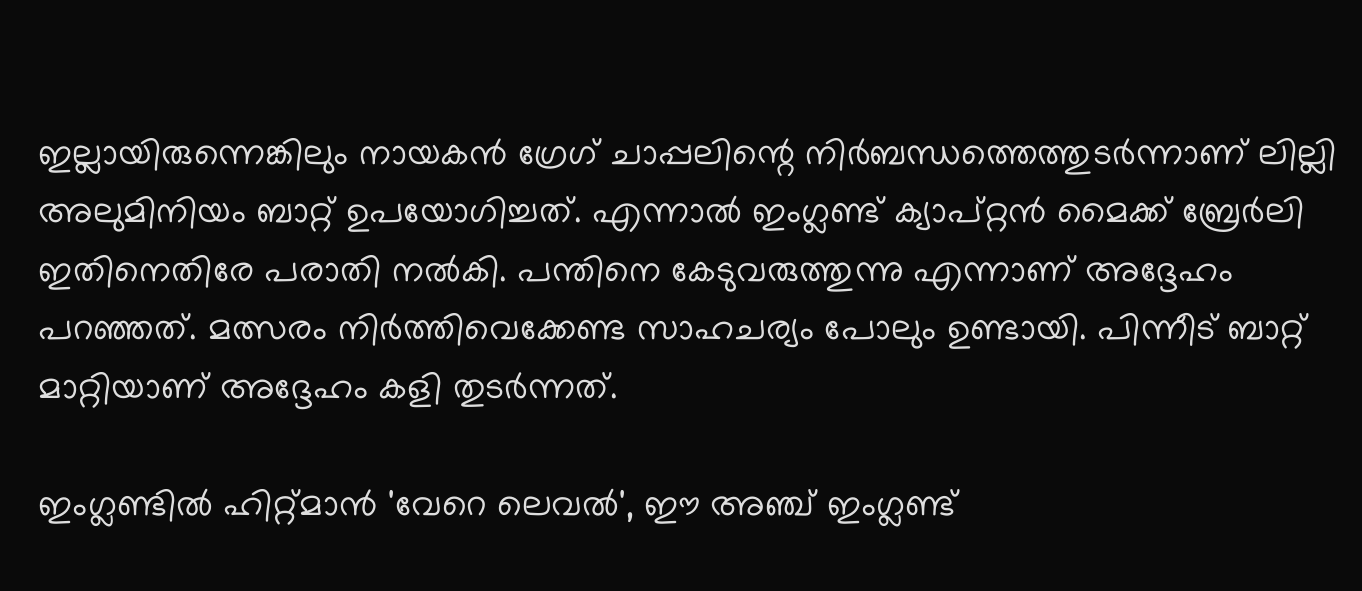ഇല്ലായിരുന്നെങ്കിലും നായകന്‍ ഗ്രേഗ് ചാപ്പലിന്റെ നിര്‍ബന്ധത്തെത്തുടര്‍ന്നാണ് ലില്ലി അലുമിനിയം ബാറ്റ് ഉപയോഗിച്ചത്. എന്നാല്‍ ഇംഗ്ലണ്ട് ക്യാപ്റ്റന്‍ മൈക്ക് ബ്രേര്‍ലി ഇതിനെതിരേ പരാതി നല്‍കി. പന്തിനെ കേടുവരുത്തുന്നു എന്നാണ് അദ്ദേഹം പറഞ്ഞത്. മത്സരം നിര്‍ത്തിവെക്കേണ്ട സാഹചര്യം പോലും ഉണ്ടായി. പിന്നീട് ബാറ്റ് മാറ്റിയാണ് അദ്ദേഹം കളി തുടര്‍ന്നത്.

ഇംഗ്ലണ്ടില്‍ ഹിറ്റ്മാന്‍ 'വേറെ ലെവല്‍', ഈ അഞ്ച് ഇംഗ്ലണ്ട്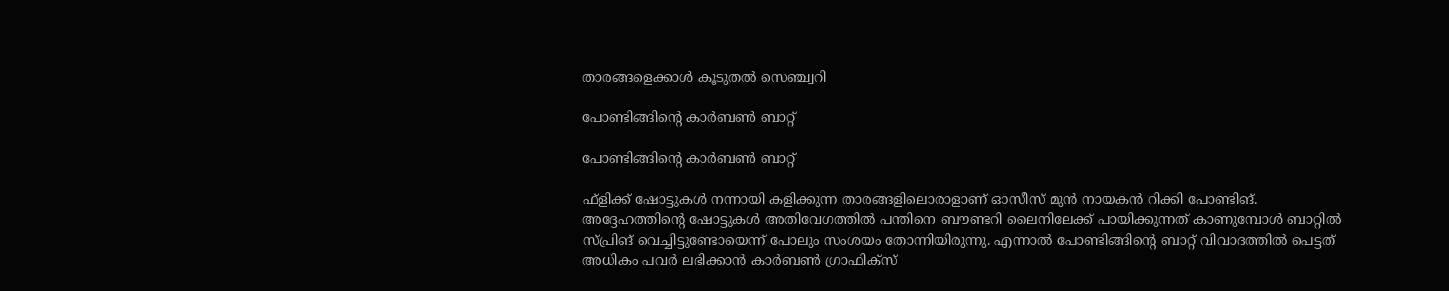താരങ്ങളെക്കാള്‍ കൂടുതല്‍ സെഞ്ച്വറി

പോണ്ടിങ്ങിന്റെ കാര്‍ബണ്‍ ബാറ്റ്

പോണ്ടിങ്ങിന്റെ കാര്‍ബണ്‍ ബാറ്റ്

ഫ്‌ളിക്ക് ഷോട്ടുകള്‍ നന്നായി കളിക്കുന്ന താരങ്ങളിലൊരാളാണ് ഓസീസ് മുന്‍ നായകന്‍ റിക്കി പോണ്ടിങ്. അദ്ദേഹത്തിന്റെ ഷോട്ടുകള്‍ അതിവേഗത്തില്‍ പന്തിനെ ബൗണ്ടറി ലൈനിലേക്ക് പായിക്കുന്നത് കാണുമ്പോള്‍ ബാറ്റില്‍ സ്പ്രിങ് വെച്ചിട്ടുണ്ടോയെന്ന് പോലും സംശയം തോന്നിയിരുന്നു. എന്നാല്‍ പോണ്ടിങ്ങിന്റെ ബാറ്റ് വിവാദത്തില്‍ പെട്ടത് അധികം പവര്‍ ലഭിക്കാന്‍ കാര്‍ബണ്‍ ഗ്രാഫിക്‌സ്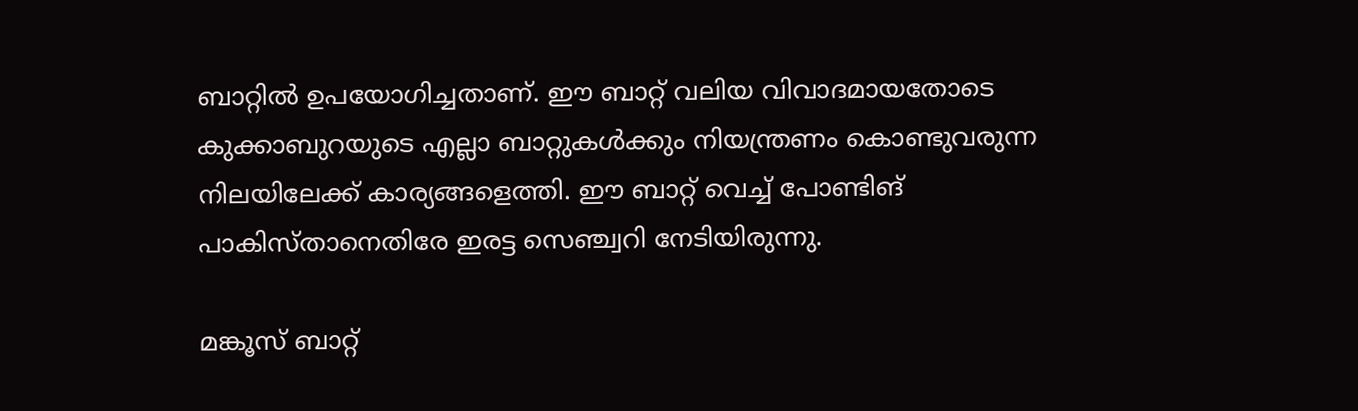ബാറ്റില്‍ ഉപയോഗിച്ചതാണ്. ഈ ബാറ്റ് വലിയ വിവാദമായതോടെ കുക്കാബുറയുടെ എല്ലാ ബാറ്റുകള്‍ക്കും നിയന്ത്രണം കൊണ്ടുവരുന്ന നിലയിലേക്ക് കാര്യങ്ങളെത്തി. ഈ ബാറ്റ് വെച്ച് പോണ്ടിങ് പാകിസ്താനെതിരേ ഇരട്ട സെഞ്ച്വറി നേടിയിരുന്നു.

മങ്കൂസ് ബാറ്റ്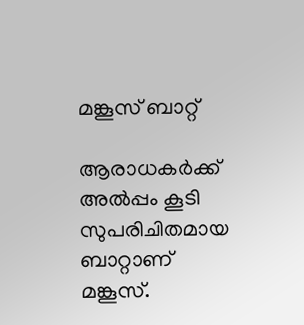മങ്കൂസ് ബാറ്റ്

ആരാധകര്‍ക്ക് അല്‍പ്പം കൂടി സുപരിചിതമായ ബാറ്റാണ് മങ്കൂസ്.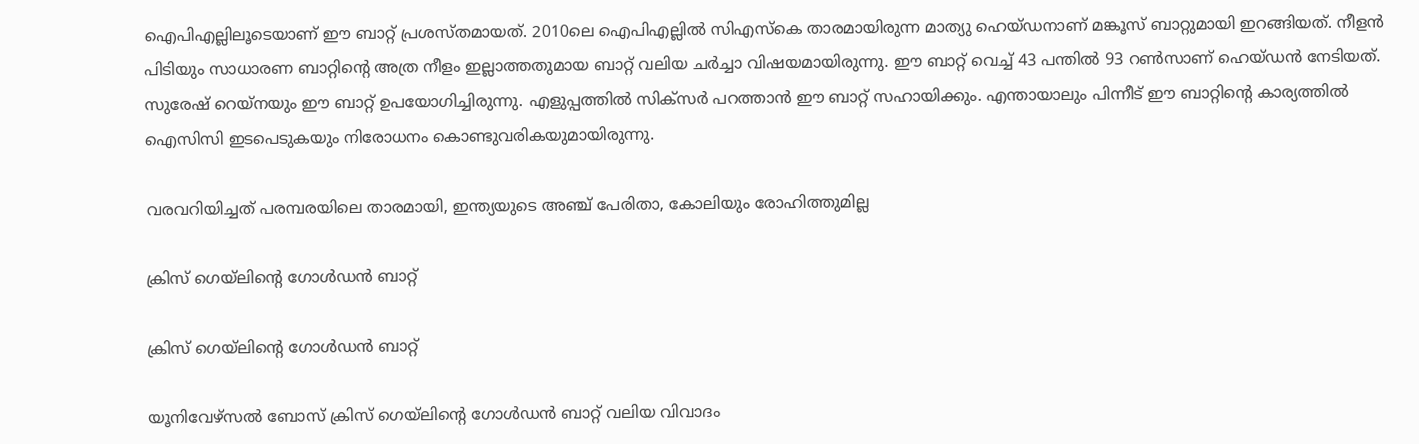ഐപിഎല്ലിലൂടെയാണ് ഈ ബാറ്റ് പ്രശസ്തമായത്. 2010ലെ ഐപിഎല്ലില്‍ സിഎസ്‌കെ താരമായിരുന്ന മാത്യു ഹെയ്ഡനാണ് മങ്കൂസ് ബാറ്റുമായി ഇറങ്ങിയത്. നീളന്‍ പിടിയും സാധാരണ ബാറ്റിന്റെ അത്ര നീളം ഇല്ലാത്തതുമായ ബാറ്റ് വലിയ ചര്‍ച്ചാ വിഷയമായിരുന്നു. ഈ ബാറ്റ് വെച്ച് 43 പന്തില്‍ 93 റണ്‍സാണ് ഹെയ്ഡന്‍ നേടിയത്. സുരേഷ് റെയ്‌നയും ഈ ബാറ്റ് ഉപയോഗിച്ചിരുന്നു. എളുപ്പത്തില്‍ സിക്‌സര്‍ പറത്താന്‍ ഈ ബാറ്റ് സഹായിക്കും. എന്തായാലും പിന്നീട് ഈ ബാറ്റിന്റെ കാര്യത്തില്‍ ഐസിസി ഇടപെടുകയും നിരോധനം കൊണ്ടുവരികയുമായിരുന്നു.

വരവറിയിച്ചത് പരമ്പരയിലെ താരമായി, ഇന്ത്യയുടെ അഞ്ച് പേരിതാ, കോലിയും രോഹിത്തുമില്ല

ക്രിസ് ഗെയ്‌ലിന്റെ ഗോള്‍ഡന്‍ ബാറ്റ്

ക്രിസ് ഗെയ്‌ലിന്റെ ഗോള്‍ഡന്‍ ബാറ്റ്

യൂനിവേഴ്‌സല്‍ ബോസ് ക്രിസ് ഗെയ്‌ലിന്റെ ഗോള്‍ഡന്‍ ബാറ്റ് വലിയ വിവാദം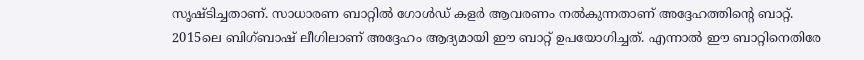സൃഷ്ടിച്ചതാണ്. സാധാരണ ബാറ്റില്‍ ഗോള്‍ഡ് കളര്‍ ആവരണം നല്‍കുന്നതാണ് അദ്ദേഹത്തിന്റെ ബാറ്റ്. 2015ലെ ബിഗ്ബാഷ് ലീഗിലാണ് അദ്ദേഹം ആദ്യമായി ഈ ബാറ്റ് ഉപയോഗിച്ചത്. എന്നാല്‍ ഈ ബാറ്റിനെതിരേ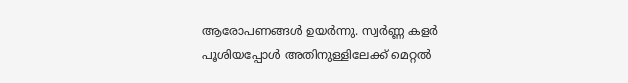ആരോപണങ്ങള്‍ ഉയര്‍ന്നു. സ്വര്‍ണ്ണ കളര്‍ പൂശിയപ്പോള്‍ അതിനുള്ളിലേക്ക് മെറ്റല്‍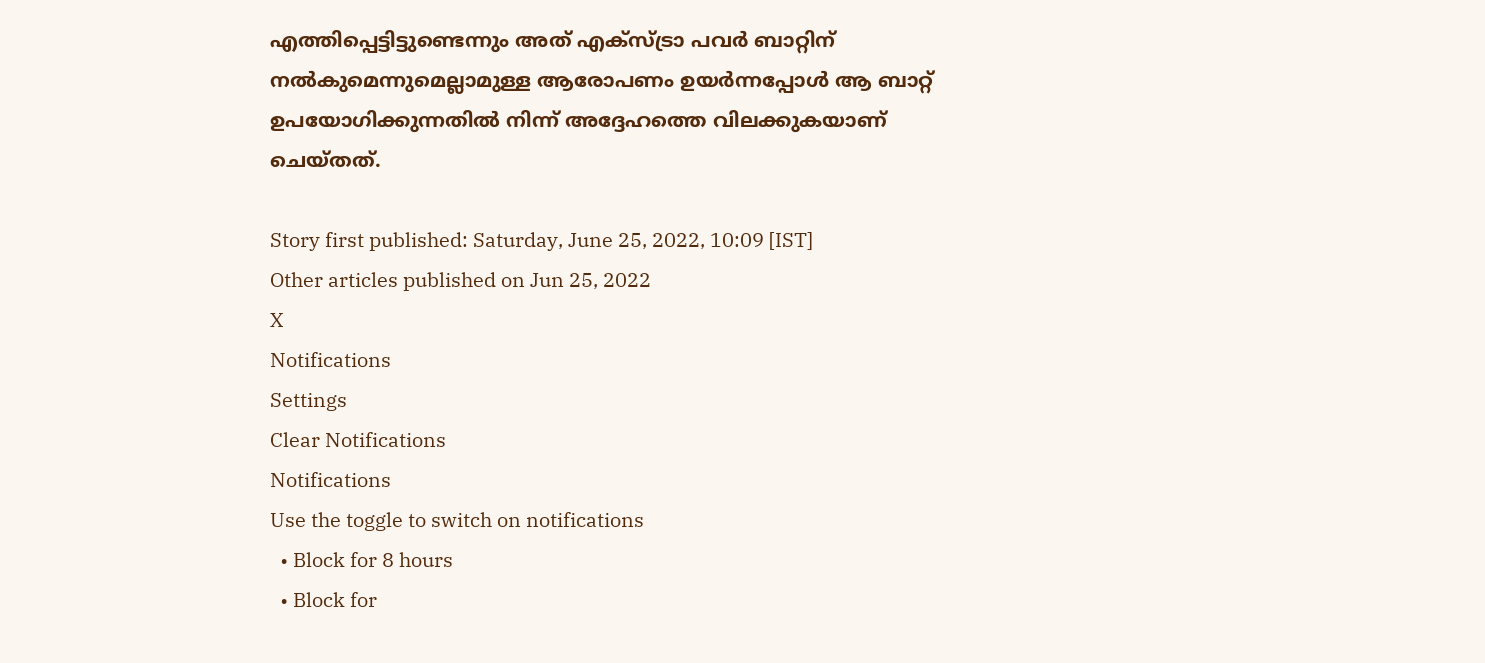എത്തിപ്പെട്ടിട്ടുണ്ടെന്നും അത് എക്‌സ്ട്രാ പവര്‍ ബാറ്റിന് നല്‍കുമെന്നുമെല്ലാമുള്ള ആരോപണം ഉയര്‍ന്നപ്പോള്‍ ആ ബാറ്റ് ഉപയോഗിക്കുന്നതില്‍ നിന്ന് അദ്ദേഹത്തെ വിലക്കുകയാണ് ചെയ്തത്.

Story first published: Saturday, June 25, 2022, 10:09 [IST]
Other articles published on Jun 25, 2022
X
Notifications
Settings
Clear Notifications
Notifications
Use the toggle to switch on notifications
  • Block for 8 hours
  • Block for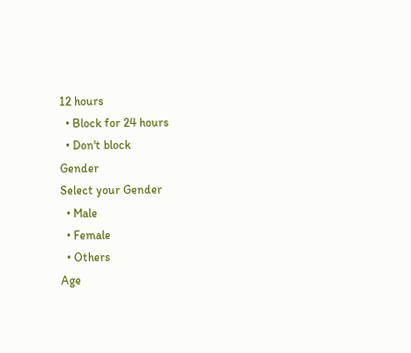12 hours
  • Block for 24 hours
  • Don't block
Gender
Select your Gender
  • Male
  • Female
  • Others
Age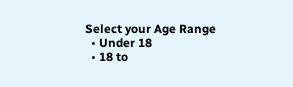Select your Age Range
  • Under 18
  • 18 to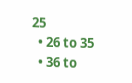25
  • 26 to 35
  • 36 to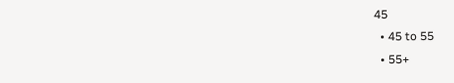45
  • 45 to 55
  • 55+